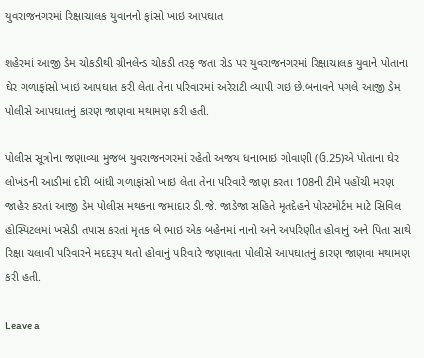યુવરાજનગરમાં રિક્ષાચાલક યુવાનનો ફાંસો ખાઇ આપઘાત

શહેરમાં આજી ડેમ ચોકડીથી ગ્રીનલેન્ડ ચોકડી તરફ જતા રોડ પર યુવરાજનગરમાં રિક્ષાચાલક યુવાને પોતાના ઘેર ગળાફાંસો ખાઇ આપઘાત કરી લેતા તેના પરિવારમાં અરેરાટી વ્યાપી ગઇ છે.બનાવને પગલે આજી ડેમ પોલીસે આપઘાતનું કારણ જાણવા મથામણ કરી હતી.

પોલીસ સૂત્રોના જણાવ્યા મુજબ યુવરાજનગરમાં રહેતો અજય ધનાભાઇ ગોવાણી (ઉ.25)એ પોતાના ઘેર લોખંડની આડીમાં દોરી બાંધી ગળાફાંસો ખાઇ લેતા તેના પરિવારે જાણ કરતા 108ની ટીમે પહોંચી મરણ જાહેર કરતાં આજી ડેમ પોલીસ મથકના જમાદાર ડી.જે. જાડેજા સહિતે મૃતદેહને પોસ્ટમોર્ટમ માટે સિવિલ હોસ્પિટલમાં ખસેડી તપાસ કરતાં મૃતક બે ભાઇ એક બહેનમાં નાનો અને અપરિણીત હોવાનું અને પિતા સાથે રિક્ષા ચલાવી પરિવારને મદદરૂપ થતો હોવાનું પરિવારે જણાવતા પોલીસે આપઘાતનું કારણ જાણવા મથામણ કરી હતી.

Leave a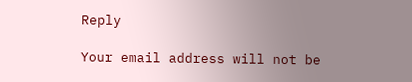Reply

Your email address will not be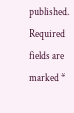published. Required fields are marked *